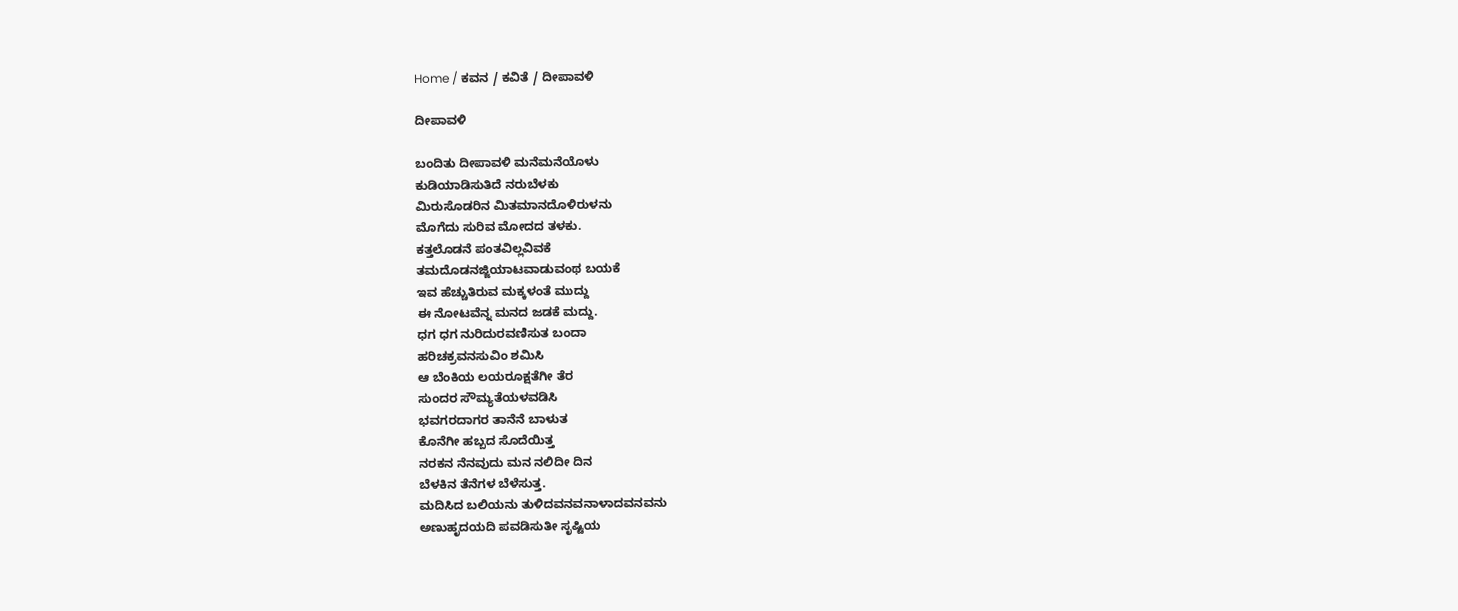Home / ಕವನ / ಕವಿತೆ / ದೀಪಾವಳಿ

ದೀಪಾವಳಿ

ಬಂದಿತು ದೀಪಾವಳಿ ಮನೆಮನೆಯೊಳು
ಕುಡಿಯಾಡಿಸುತಿದೆ ನರುಬೆಳಕು
ಮಿರುಸೊಡರಿನ ಮಿತಮಾನದೊಳಿರುಳನು
ಮೊಗೆದು ಸುರಿವ ಮೋದದ ತಳಕು.
ಕತ್ತಲೊಡನೆ ಪಂತವಿಲ್ಲವಿವಕೆ
ತಮದೊಡನಜ್ಜಿಯಾಟವಾಡುವಂಥ ಬಯಕೆ
ಇವ ಹೆಚ್ಚುತಿರುವ ಮಕ್ಕಳಂತೆ ಮುದ್ದು
ಈ ನೋಟವೆನ್ನ ಮನದ ಜಡಕೆ ಮದ್ದು.
ಧಗ ಧಗ ನುರಿದುರವಣಿಸುತ ಬಂದಾ
ಹರಿಚಕ್ರವನಸುವಿಂ ಶಮಿಸಿ
ಆ ಬೆಂಕಿಯ ಲಯರೂಕ್ಷತೆಗೀ ತೆರ
ಸುಂದರ ಸೌಮ್ಯತೆಯಳವಡಿಸಿ
ಭವಗರದಾಗರ ತಾನೆನೆ ಬಾಳುತ
ಕೊನೆಗೀ ಹಬ್ಬದ ಸೊದೆಯಿತ್ತ
ನರಕನ ನೆನವುದು ಮನ ನಲಿದೀ ದಿನ
ಬೆಳಕಿನ ತೆನೆಗಳ ಬೆಳೆಸುತ್ತ.
ಮದಿಸಿದ ಬಲಿಯನು ತುಳಿದವನವನಾಳಾದವನವನು
ಅಣುಹೃದಯದಿ ಪವಡಿಸುತೀ ಸೃಷ್ಟಿಯ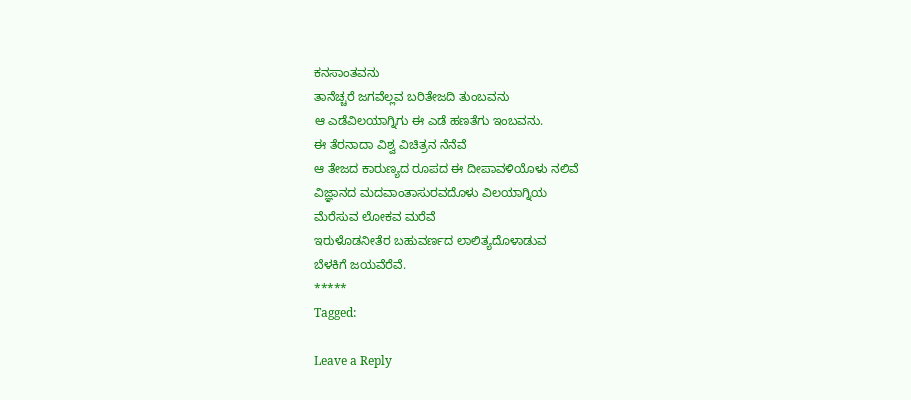ಕನಸಾಂತವನು
ತಾನೆಚ್ಚರೆ ಜಗವೆಲ್ಲವ ಬರಿತೇಜದಿ ತುಂಬವನು
ಆ ಎಡೆವಿಲಯಾಗ್ನಿಗು ಈ ಎಡೆ ಹಣತೆಗು ಇಂಬವನು.
ಈ ತೆರನಾದಾ ವಿಶ್ವ ವಿಚಿತ್ರನ ನೆನೆವೆ
ಆ ತೇಜದ ಕಾರುಣ್ಯದ ರೂಪದ ಈ ದೀಪಾವಳಿಯೊಳು ನಲಿವೆ
ವಿಜ್ಞಾನದ ಮದವಾಂತಾಸುರವದೊಳು ವಿಲಯಾಗ್ನಿಯ
ಮೆರೆಸುವ ಲೋಕವ ಮರೆವೆ
ಇರುಳೊಡನೀತೆರ ಬಹುವರ್ಣದ ಲಾಲಿತ್ಯದೊಳಾಡುವ
ಬೆಳಕಿಗೆ ಜಯವೆರೆವೆ.
*****
Tagged:

Leave a Reply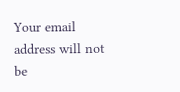Your email address will not be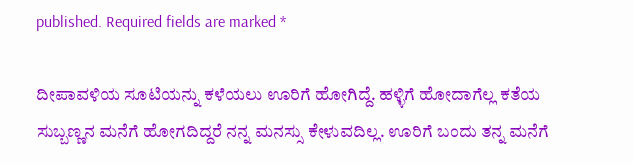published. Required fields are marked *

ದೀಪಾವಳಿಯ ಸೂಟಿಯನ್ನು ಕಳೆಯಲು ಊರಿಗೆ ಹೋಗಿದ್ದೆ. ಹಳ್ಳಿಗೆ ಹೋದಾಗೆಲ್ಲ ಕತೆಯ ಸುಬ್ಬಣ್ಣನ ಮನೆಗೆ ಹೋಗದಿದ್ದರೆ ನನ್ನ ಮನಸ್ಸು ಕೇಳುವದಿಲ್ಲ. ಊರಿಗೆ ಬಂದು ತನ್ನ ಮನೆಗೆ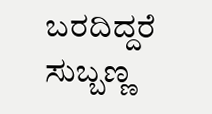ಬರದಿದ್ದರೆ ಸುಬ್ಬಣ್ಣ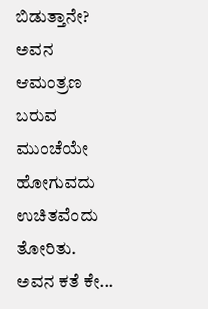ಬಿಡುತ್ತಾನೇ? ಅವನ ಆಮಂತ್ರಣ ಬರುವ ಮುಂಚೆಯೇ ಹೋಗುವದು ಉಚಿತವೆಂದು ತೋರಿತು. ಅವನ ಕತೆ ಕೇ...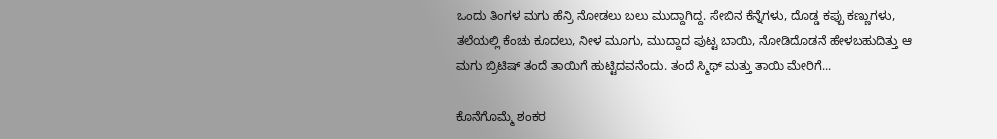ಒಂದು ತಿಂಗಳ ಮಗು ಹೆನ್ರಿ ನೋಡಲು ಬಲು ಮುದ್ದಾಗಿದ್ದ. ಸೇಬಿನ ಕೆನ್ನೆಗಳು, ದೊಡ್ಡ ಕಪ್ಪು ಕಣ್ಣುಗಳು, ತಲೆಯಲ್ಲಿ ಕೆಂಚು ಕೂದಲು, ನೀಳ ಮೂಗು, ಮುದ್ದಾದ ಪುಟ್ಟ ಬಾಯಿ, ನೋಡಿದೊಡನೆ ಹೇಳಬಹುದಿತ್ತು ಆ ಮಗು ಬ್ರಿಟಿಷ್ ತಂದೆ ತಾಯಿಗೆ ಹುಟ್ಟಿದವನೆಂದು. ತಂದೆ ಸ್ಮಿಥ್ ಮತ್ತು ತಾಯಿ ಮೇರಿಗೆ...

ಕೊನೆಗೊಮ್ಮೆ ಶಂಕರ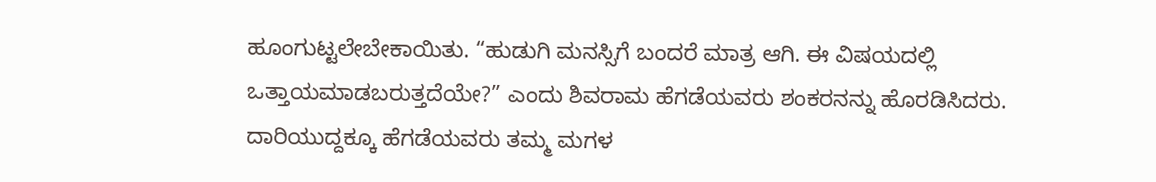ಹೂಂಗುಟ್ಟಲೇಬೇಕಾಯಿತು. “ಹುಡುಗಿ ಮನಸ್ಸಿಗೆ ಬಂದರೆ ಮಾತ್ರ ಆಗಿ. ಈ ವಿಷಯದಲ್ಲಿ ಒತ್ತಾಯಮಾಡಬರುತ್ತದೆಯೇ?” ಎಂದು ಶಿವರಾಮ ಹೆಗಡೆಯವರು ಶಂಕರನನ್ನು ಹೊರಡಿಸಿದರು. ದಾರಿಯುದ್ದಕ್ಕೂ ಹೆಗಡೆಯವರು ತಮ್ಮ ಮಗಳ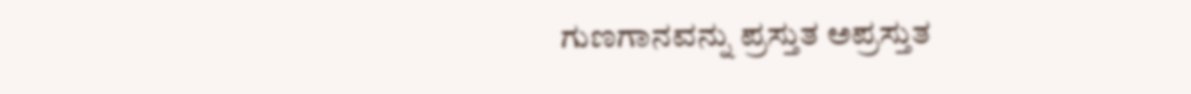ಗುಣಗಾನವನ್ನು ಪ್ರಸ್ತುತ ಅಪ್ರಸ್ತುತ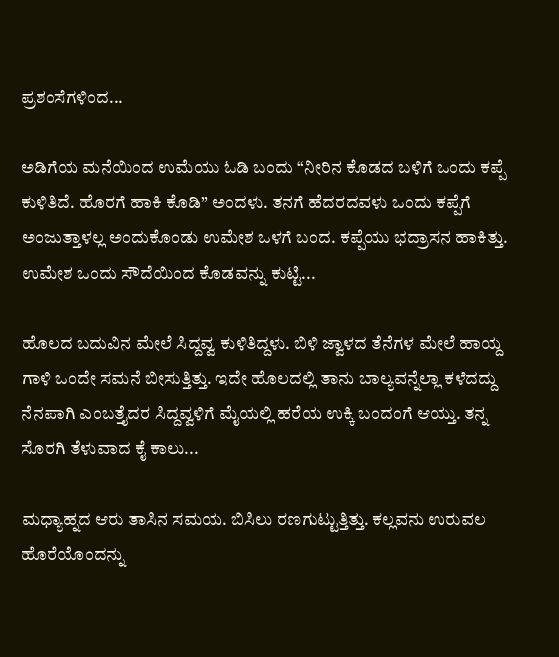ಪ್ರಶಂಸೆಗಳಿಂದ...

ಅಡಿಗೆಯ ಮನೆಯಿಂದ ಉಮೆಯು ಓಡಿ ಬಂದು “ನೀರಿನ ಕೊಡದ ಬಳಿಗೆ ಒಂದು ಕಪ್ಪೆ ಕುಳಿತಿದೆ. ಹೊರಗೆ ಹಾಕಿ ಕೊಡಿ” ಅಂದಳು. ತನಗೆ ಹೆದರದವಳು ಒಂದು ಕಪ್ಪೆಗೆ ಅಂಜುತ್ತಾಳಲ್ಲ ಅಂದುಕೊಂಡು ಉಮೇಶ ಒಳಗೆ ಬಂದ. ಕಪ್ಪೆಯು ಭದ್ರಾಸನ ಹಾಕಿತ್ತು. ಉಮೇಶ ಒಂದು ಸೌದೆಯಿಂದ ಕೊಡವನ್ನು ಕುಟ್ಟಿ...

ಹೊಲದ ಬದುವಿನ ಮೇಲೆ ಸಿದ್ದವ್ವ ಕುಳಿತಿದ್ದಳು. ಬಿಳಿ ಜ್ವಾಳದ ತೆನೆಗಳ ಮೇಲೆ ಹಾಯ್ದ ಗಾಳಿ ಒಂದೇ ಸಮನೆ ಬೀಸುತ್ತಿತ್ತು. ಇದೇ ಹೊಲದಲ್ಲಿ ತಾನು ಬಾಲ್ಯವನ್ನೆಲ್ಲಾ ಕಳೆದದ್ದು ನೆನಪಾಗಿ ಎಂಬತ್ತೈದರ ಸಿದ್ದವ್ವಳಿಗೆ ಮೈಯಲ್ಲಿ ಹರೆಯ ಉಕ್ಕಿ ಬಂದಂಗೆ ಆಯ್ತು. ತನ್ನ ಸೊರಗಿ ತೆಳುವಾದ ಕೈ ಕಾಲು...

ಮಧ್ಯಾಹ್ನದ ಆರು ತಾಸಿನ ಸಮಯ. ಬಿಸಿಲು ರಣಗುಟ್ಟುತ್ತಿತ್ತು. ಕಲ್ಲವನು ಉರುವಲ ಹೊರೆಯೊಂದನ್ನು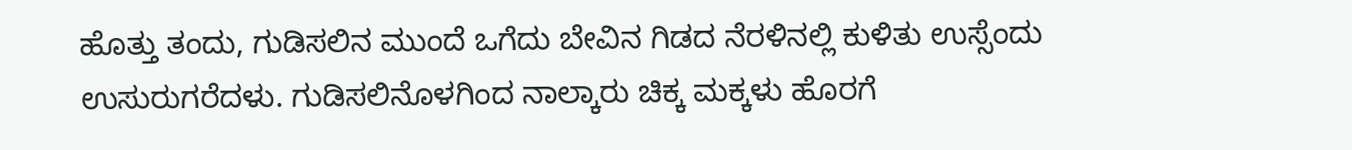ಹೊತ್ತು ತಂದು, ಗುಡಿಸಲಿನ ಮುಂದೆ ಒಗೆದು ಬೇವಿನ ಗಿಡದ ನೆರಳಿನಲ್ಲಿ ಕುಳಿತು ಉಸ್ಸೆಂದು ಉಸುರುಗರೆದಳು. ಗುಡಿಸಲಿನೊಳಗಿಂದ ನಾಲ್ಕಾರು ಚಿಕ್ಕ ಮಕ್ಕಳು ಹೊರಗೆ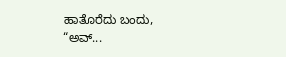ಹಾತೊರೆದು ಬಂದು, “ಅವ್...